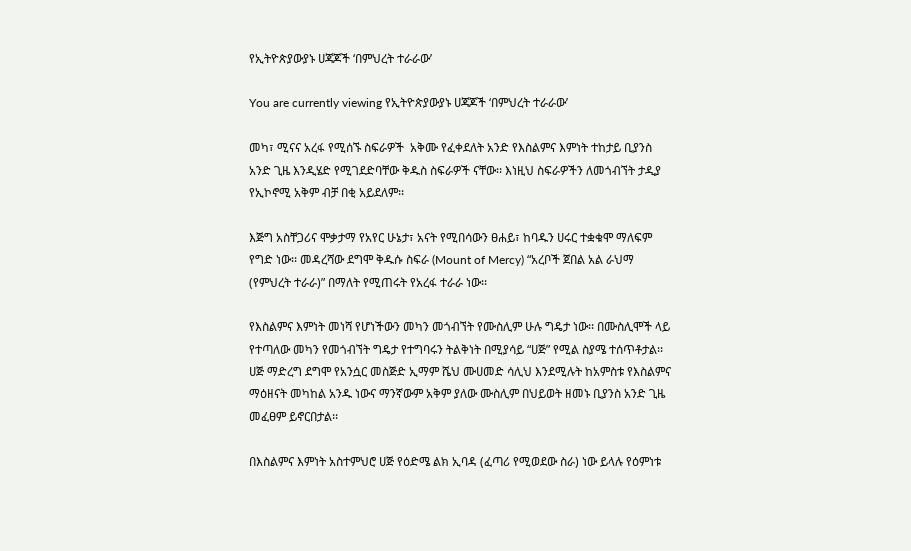የኢትዮጵያውያኑ ሀጃጆች ‘በምህረት ተራራው’

You are currently viewing የኢትዮጵያውያኑ ሀጃጆች ‘በምህረት ተራራው’

መካ፣ ሚናና አረፋ የሚሰኙ ስፍራዎች  አቅሙ የፈቀደለት አንድ የእስልምና እምነት ተከታይ ቢያንስ አንድ ጊዜ እንዲሄድ የሚገደድባቸው ቅዱስ ስፍራዎች ናቸው፡፡ እነዚህ ስፍራዎችን ለመጎብኘት ታዲያ የኢኮኖሚ አቅም ብቻ በቂ አይደለም፡፡

እጅግ አስቸጋሪና ሞቃታማ የአየር ሁኔታ፣ አናት የሚበሳውን ፀሐይ፣ ከባዱን ሀሩር ተቋቁሞ ማለፍም የግድ ነው፡፡ መዳረሻው ደግሞ ቅዱሱ ስፍራ (Mount of Mercy) “አረቦች ጀበል አል ራህማ (የምህረት ተራራ)” በማለት የሚጠሩት የአረፋ ተራራ ነው፡፡

የእስልምና እምነት መነሻ የሆነችውን መካን መጎብኘት የሙስሊም ሁሉ ግዴታ ነው፡፡ በሙስሊሞች ላይ የተጣለው መካን የመጎብኘት ግዴታ የተግባሩን ትልቅነት በሚያሳይ “ሀጅ” የሚል ስያሜ ተሰጥቶታል፡፡ ሀጅ ማድረግ ደግሞ የአንሷር መስጅድ ኢማም ሼህ ሙሀመድ ሳሊህ እንደሚሉት ከአምስቱ የእስልምና ማዕዘናት መካከል አንዱ ነውና ማንኛውም አቅም ያለው ሙስሊም በህይወት ዘመኑ ቢያንስ አንድ ጊዜ መፈፀም ይኖርበታል፡፡

በእስልምና እምነት አስተምህሮ ሀጅ የዕድሜ ልክ ኢባዳ (ፈጣሪ የሚወደው ስራ) ነው ይላሉ የዕምነቱ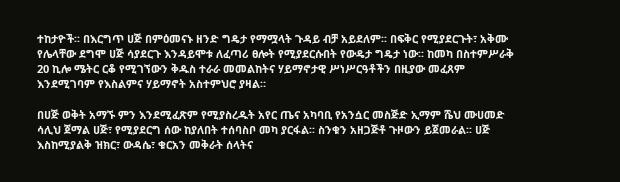ተከታዮች፡፡ በእርግጥ ሀጅ በምዕመናኑ ዘንድ ግዴታ የማሟላት ጉዳይ ብቻ አይደለም፡፡ በፍቅር የሚያደርጉት፣ አቅሙ የሌላቸው ደግሞ ሀጅ ሳያደርጉ እንዳይሞቱ ለፈጣሪ ፀሎት የሚያደርሱበት የውዴታ ግዴታ ነው፡፡ ከመካ በስተምሥራቅ 20 ኪሎ ሜትር ርቆ የሚገኘውን ቅዱስ ተራራ መመልከትና ሃይማኖታዊ ሥነሥርዓቶችን በዚያው መፈጸም እንደሚገባም የእስልምና ሃይማኖት አስተምህሮ ያዛል።

በሀጅ ወቅት አማኙ ምን እንደሚፈጽም የሚያስረዱት አየር ጤና አካባቢ የአንሷር መስጅድ ኢማም ሼህ ሙሀመድ ሳሊህ ጀማል ሀጅ፣ የሚያደርግ ሰው ከያለበት ተሰባስቦ መካ ያርፋል፡፡ ስንቁን አዘጋጅቶ ጉዞውን ይጀመራል፡፡ ሀጅ እስከሚያልቅ ዝክር፣ ውዳሴ፣ ቁርአን መቅራት ሰላትና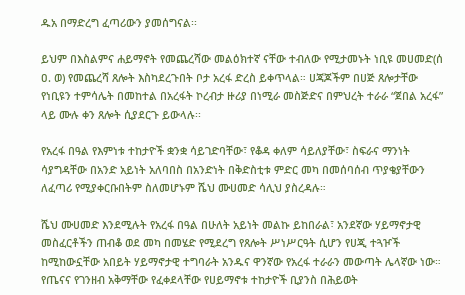ዱአ በማድረግ ፈጣሪውን ያመሰግናል፡፡

ይህም በእስልምና ሐይማኖት የመጨረሻው መልዕክተኛ ናቸው ተብለው የሚታመኑት ነቢዩ መሀመድ(ሰ ዐ. ወ) የመጨረሻ ጸሎት እስካደረጉበት ቦታ አረፋ ድረስ ይቀጥላል። ሀጃጆችም በሀጅ ጸሎታቸው የነቢዩን ተምሳሌት በመከተል በአረፋት ኮረብታ ዙሪያ በነሚራ መስጅድና በምህረት ተራራ “ጀበል አረፋ” ላይ ሙሉ ቀን ጸሎት ሲያደርጉ ይውላሉ፡፡

የአረፋ በዓል የእምነቱ ተከታዮች ቋንቋ ሳይገድባቸው፣ የቆዳ ቀለም ሳይለያቸው፣ ስፍራና ማንነት ሳያግዳቸው በአንድ አይነት አለባበስ በአንድነት በቅድስቲቱ ምድር መካ በመሰባሰብ ጥያቄያቸውን ለፈጣሪ የሚያቀርቡበትም ስለመሆኑም ሼህ ሙሀመድ ሳሊህ ያስረዳሉ።

ሼህ ሙሀመድ እንደሚሉት የአረፋ በዓል በሁለት አይነት መልኩ ይከበራል፣ አንደኛው ሃይማኖታዊ መስፈርቶችን ጠብቆ ወደ መካ በመሄድ የሚደረግ የጸሎት ሥነሥርዓት ሲሆን የሀጂ ተጓዦች ከሚከውኗቸው አበይት ሃይማኖታዊ ተግባራት አንዱና ዋንኛው የአረፋ ተራራን መውጣት ሌላኛው ነው። የጤናና የገንዘብ አቅማቸው የፈቀደላቸው የሀይማኖቱ ተከታዮች ቢያንስ በሕይወት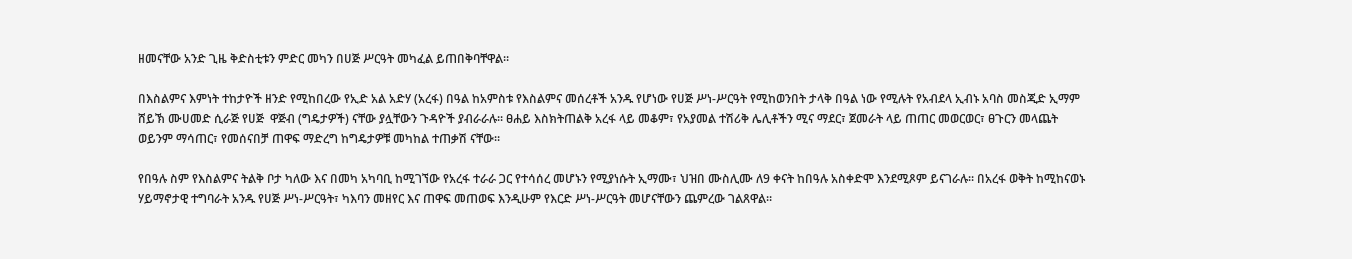ዘመናቸው አንድ ጊዜ ቅድስቲቱን ምድር መካን በሀጅ ሥርዓት መካፈል ይጠበቅባቸዋል።

በእስልምና እምነት ተከታዮች ዘንድ የሚከበረው የኢድ አል አድሃ (አረፋ) በዓል ከአምስቱ የእስልምና መሰረቶች አንዱ የሆነው የሀጅ ሥነ-ሥርዓት የሚከወንበት ታላቅ በዓል ነው የሚሉት የአብደላ ኢብኑ አባስ መስጂድ ኢማም ሸይኽ ሙሀመድ ሲራጅ የሀጅ  ዋጅብ (ግዴታዎች) ናቸው ያሏቸውን ጉዳዮች ያብራራሉ፡፡ ፀሐይ እስክትጠልቅ አረፋ ላይ መቆም፣ የአያመል ተሽሪቅ ሌሊቶችን ሚና ማደር፣ ጀመራት ላይ ጠጠር መወርወር፣ ፀጉርን መላጨት ወይንም ማሳጠር፣ የመሰናበቻ ጠዋፍ ማድረግ ከግዴታዎቹ መካከል ተጠቃሽ ናቸው፡፡

የበዓሉ ስም የእስልምና ትልቅ ቦታ ካለው እና በመካ አካባቢ ከሚገኘው የአረፋ ተራራ ጋር የተሳሰረ መሆኑን የሚያነሱት ኢማሙ፣ ህዝበ ሙስሊሙ ለ9 ቀናት ከበዓሉ አስቀድሞ እንደሚጾም ይናገራሉ፡፡ በአረፋ ወቅት ከሚከናወኑ ሃይማኖታዊ ተግባራት አንዱ የሀጅ ሥነ-ሥርዓት፣ ካእባን መዘየር እና ጠዋፍ መጠወፍ እንዲሁም የእርድ ሥነ-ሥርዓት መሆናቸውን ጨምረው ገልጸዋል።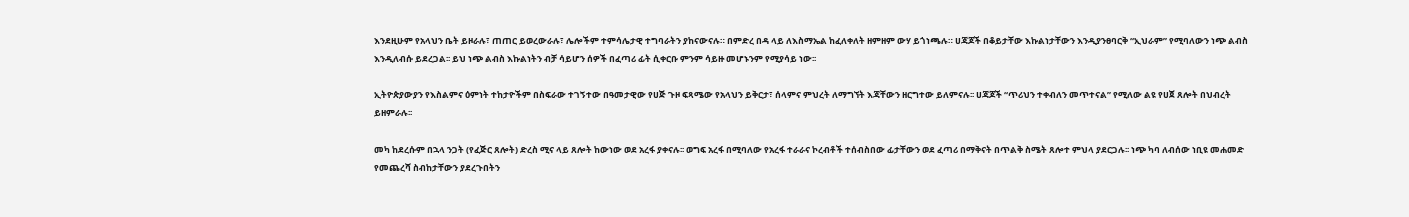እንደዚሁም የአላህን ቤት ይዞራሉ፣ ጠጠር ይወረውራሉ፣ ሌሎችም ተምሳሌታዊ ተግባራትን ያከናውናሉ። በምድረ በዳ ላይ ለእስማኤል ከፈለቀለት ዘምዘም ውሃ ይጎነጫሉ። ሀጃጆች በቆይታቸው እኩልነታቸውን እንዲያንፀባርቅ “ኢህራም” የሚባለውን ነጭ ልብስ እንዲለብሱ ይደረጋል፡፡ ይህ ነጭ ልብስ እኩልነትን ብቻ ሳይሆን ሰዎች በፈጣሪ ፊት ሲቀርቡ ምንም ሳይዙ መሆኑንም የሚያሳይ ነው፡፡

ኢትዮጵያውያን የእስልምና ዕምነት ተከታዮችም በስፍራው ተገኝተው በዓመታዊው የሀጅ ጉዞ ፍጻሜው የአላህን ይቅርታ፣ ሰላምና ምህረት ለማግኘት እጃቸውን ዘርግተው ይለምናሉ፡፡ ሀጃጆች “ጥሪህን ተቀብለን መጥተናል” የሚለው ልዩ የሀጀ ጸሎት በህብረት ይዘምራሉ፡፡

መካ ከደረሱም በኋላ ንጋት (የፈጅር ጸሎት) ድረስ ሚና ላይ ጸሎት ከውነው ወደ አረፋ ያቀናሉ፡፡ ወግፍ አረፋ በሚባለው የአረፋ ተራራና ኮረብቶች ተሰብስበው ፊታቸውን ወደ ፈጣሪ በማቅናት በጥልቅ ስሜት ጸሎተ ምህላ ያደርጋሉ፡፡ ነጭ ካባ ለብሰው ነቢዩ መሐመድ የመጨረሻ ስብከታቸውን ያደረጉበትን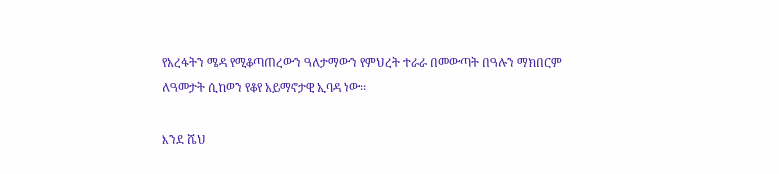የአረፋትን ሜዳ የሚቆጣጠረውን ዓለታማውን የምህረት ተራራ በመውጣት በዓሉን ማክበርም ለዓመታት ሲከወን የቆየ አይማኖታዊ ኢባዳ ነው፡፡

እንደ ሼህ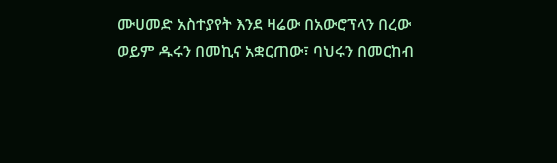ሙሀመድ አስተያየት እንደ ዛሬው በአውሮፕላን በረው ወይም ዱሩን በመኪና አቋርጠው፣ ባህሩን በመርከብ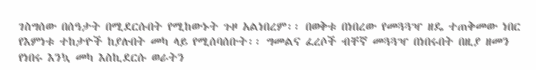ገስግሰው በሰዓታት በሚደርሱበት የሚከውኑት ጉዞ አልነበረም፡፡ በወቅቱ በነበረው የመጓጓዣ ዘዴ ተጠቅመው ነበር የእምነቱ ተከታዮች ከያሉበት መካ ላይ የሚሰባሰቡት፡፡ ግመልና ፈረሶች ብቸኛ መጓጓዣ በነበሩበት በዚያ ዘመን የነበሩ እንኳ መካ እስኪደርሱ ወራትን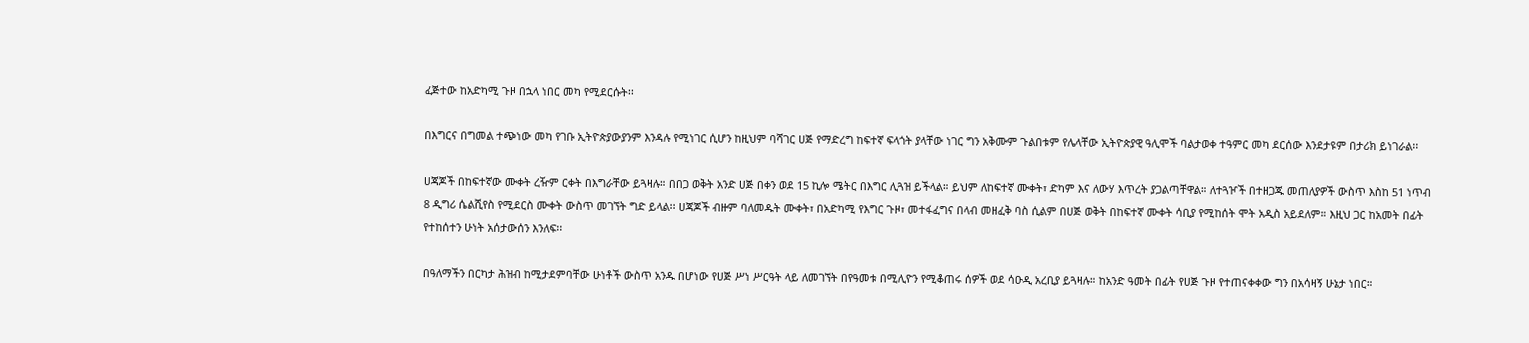ፈጅተው ከአድካሚ ጉዞ በኋላ ነበር መካ የሚደርሱት፡፡

በእግርና በግመል ተጭነው መካ የገቡ ኢትዮጵያውያንም እንዳሉ የሚነገር ሲሆን ከዚህም ባሻገር ሀጅ የማድረግ ከፍተኛ ፍላጎት ያላቸው ነገር ግን አቅሙም ጉልበቱም የሌላቸው ኢትዮጵያዊ ዓሊሞች ባልታወቀ ተዓምር መካ ደርሰው እንደታዩም በታሪክ ይነገራል፡፡

ሀጃጆች በከፍተኛው ሙቀት ረዥም ርቀት በእግራቸው ይጓዛሉ። በበጋ ወቅት አንድ ሀጅ በቀን ወደ 15 ኪሎ ሜትር በእግር ሊጓዝ ይችላል። ይህም ለከፍተኛ ሙቀት፣ ድካም እና ለውሃ እጥረት ያጋልጣቸዋል። ለተጓዦች በተዘጋጁ መጠለያዎች ውስጥ እስከ 51 ነጥብ 8 ዲግሪ ሴልሺየስ የሚደርስ ሙቀት ውስጥ መገኘት ግድ ይላል፡፡ ሀጃጆች ብዙም ባለመዱት ሙቀት፣ በአድካሚ የእግር ጉዞ፣ መተፋፈግና በላብ መዘፈቅ ባስ ሲልም በሀጅ ወቅት በከፍተኛ ሙቀት ሳቢያ የሚከሰት ሞት አዲስ አይደለም። እዚህ ጋር ከአመት በፊት የተከሰተን ሁነት አሰታውሰን እንለፍ፡፡

በዓለማችን በርካታ ሕዝብ ከሚታደምባቸው ሁነቶች ውስጥ አንዱ በሆነው የሀጅ ሥነ ሥርዓት ላይ ለመገኘት በየዓመቱ በሚሊዮን የሚቆጠሩ ሰዎች ወደ ሳዑዲ አረቢያ ይጓዛሉ። ከአንድ ዓመት በፊት የሀጅ ጉዞ የተጠናቀቀው ግን በአሳዛኝ ሁኔታ ነበር።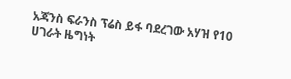አጃንስ ፍራንስ ፕሬስ ይፋ ባደረገው አሃዝ የ10 ሀገራት ዜግነት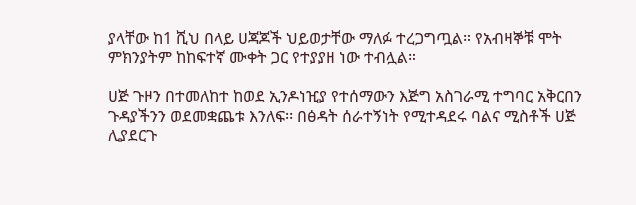ያላቸው ከ1 ሺህ በላይ ሀጃጆች ህይወታቸው ማለፉ ተረጋግጧል። የአብዛኞቹ ሞት ምክንያትም ከከፍተኛ ሙቀት ጋር የተያያዘ ነው ተብሏል።

ሀጅ ጉዞን በተመለከተ ከወደ ኢንዶነዢያ የተሰማውን እጅግ አስገራሚ ተግባር አቅርበን ጉዳያችንን ወደመቋጨቱ እንለፍ፡፡ በፅዳት ሰራተኝነት የሚተዳደሩ ባልና ሚስቶች ሀጅ ሊያደርጉ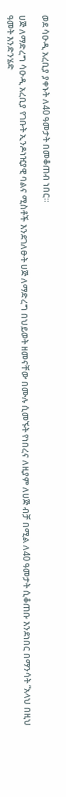ወደ ሳዑዲ አረቢያ ያቀኑት ለ40 ዓመታት በመቆጠብ ነበር።

ሀጅ ለማድረግ ሳዑዲ አረቢያ የገቡት ኢንዶነዢያዊ ባልና ሚስቶች እንደገለፁት ሀጅ ለማድረግ በህይወት ዘመናቸው በሙሉ ሲመኙት የነበረና ለዚያም ለሀጅ ብቻ በሚል ለ40 ዓመታት ሲቆጠቡ እንደነበር በማንሳት “አላህ በዚህ ዓመት እንድንሄድ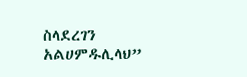ስላደረገን አልሀምዱሊላህ”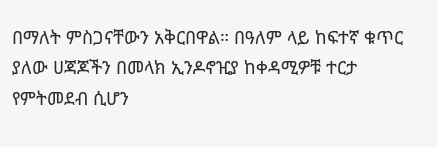በማለት ምስጋናቸውን አቅርበዋል። በዓለም ላይ ከፍተኛ ቁጥር ያለው ሀጃጆችን በመላክ ኢንዶኖዢያ ከቀዳሚዎቹ ተርታ የምትመደብ ሲሆን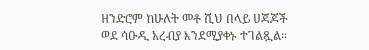ዘንድሮም ከሁለት መቶ ሺህ በላይ ሀጃጆች ወደ ሳዑዲ አረብያ እንደሚያቀኑ ተገልጿል።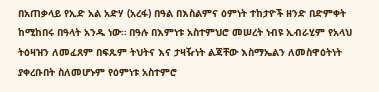በአጠቃላይ የኢድ አል አድሃ (አረፋ) በዓል በእስልምና ዕምነት ተከታዮች ዘንድ በድምቀት ከሚከበሩ በዓላት አንዱ ነው። በዓሉ በእምነቱ አስተምህሮ መሠረት ነብዩ ኢብራሂም የአላህ ትዕዛዝን ለመፈጸም በፍጹም ትህትና እና ታዛዥነት ልጃቸው እስማኤልን ለመስዋዕትነት ያቀረቡበት ስለመሆኑም የዕምነቱ አስተምሮ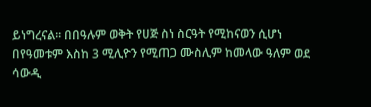ይነግረናል፡፡ በበዓሉም ወቅት የሀጅ ስነ ስርዓት የሚከናወን ሲሆነ በየዓመቱም እስከ 3 ሚሊዮን የሚጠጋ ሙስሊም ከመላው ዓለም ወደ ሳውዲ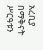አረቢያ በማቅናት ሥርዓቱን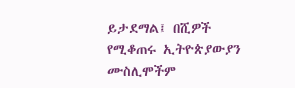ይታደማል፤ በሺዎች የሚቆጠሩ ኢትዮጵያውያን ሙስሊሞችም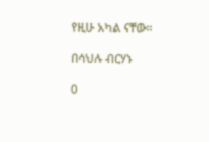የዚሁ አካል ናቸው።

በሳህሉ ብርሃኑ

0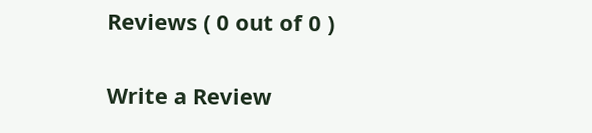Reviews ( 0 out of 0 )

Write a Review